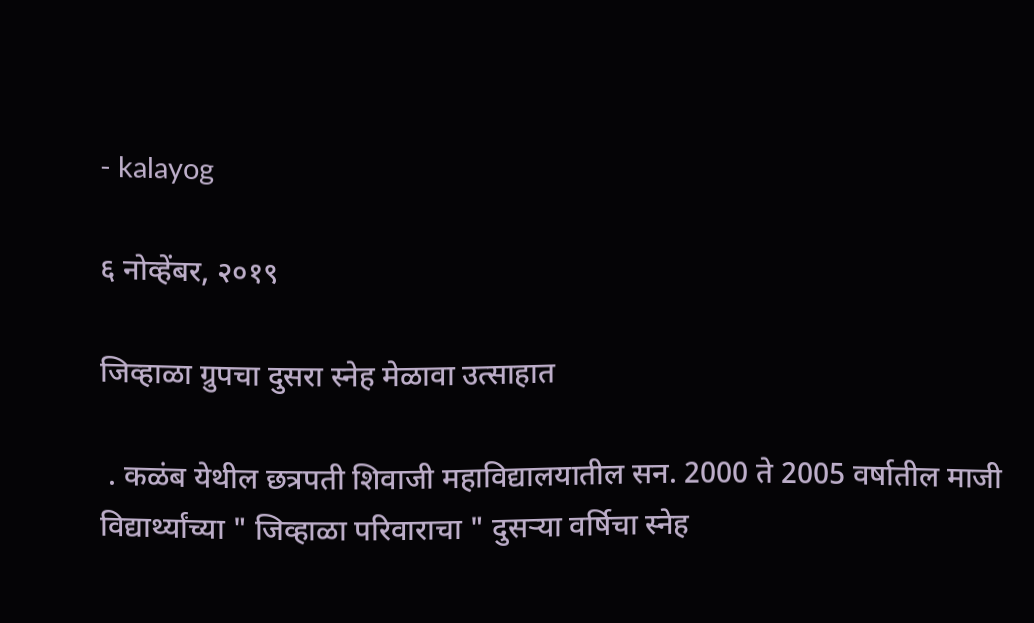- kalayog

६ नोव्हेंबर, २०१९

जिव्हाळा ग्रुपचा दुसरा स्नेह मेळावा उत्साहात

 . कळंब येथील छत्रपती शिवाजी महाविद्यालयातील सन. 2000 ते 2005 वर्षातील माजी विद्यार्थ्यांच्या " जिव्हाळा परिवाराचा " दुसऱ्या वर्षिचा स्नेह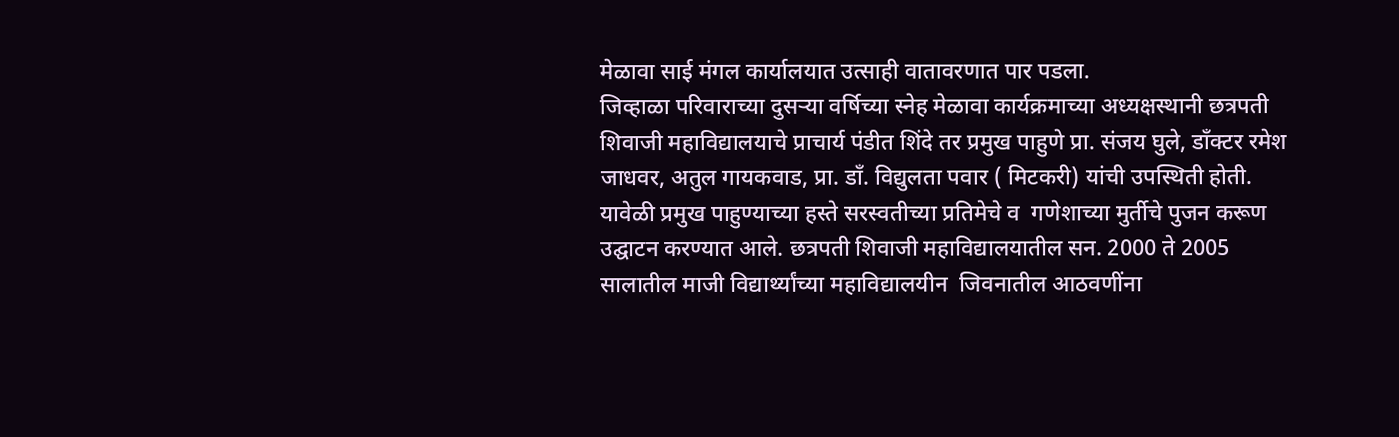मेळावा साई मंगल कार्यालयात उत्साही वातावरणात पार पडला.
जिव्हाळा परिवाराच्या दुसऱ्या वर्षिच्या स्नेह मेळावा कार्यक्रमाच्या अध्यक्षस्थानी छत्रपती शिवाजी महाविद्यालयाचे प्राचार्य पंडीत शिंदे तर प्रमुख पाहुणे प्रा. संजय घुले, डाँक्टर रमेश जाधवर, अतुल गायकवाड, प्रा. डाँ. विद्युलता पवार ( मिटकरी) यांची उपस्थिती होती. यावेळी प्रमुख पाहुण्याच्या हस्ते सरस्वतीच्या प्रतिमेचे व  गणेशाच्या मुर्तीचे पुजन करूण उद्घाटन करण्यात आले. छत्रपती शिवाजी महाविद्यालयातील सन. 2000 ते 2005 सालातील माजी विद्यार्थ्यांच्या महाविद्यालयीन  जिवनातील आठवणींना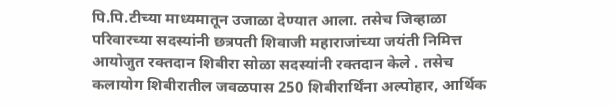पि.पि.टीच्या माध्यमातून उजाळा देण्यात आला. तसेच जिव्हाळा परिवारच्या सदस्यांनी छत्रपती शिवाजी महाराजांच्या जयंती निमित्त आयोजुत रक्तदान शिबीरा सोळा सदस्यांनी रक्तदान केले . तसेच कलायोग शिबीरातील जवळपास 250 शिबीरार्थिंना अल्पोहार, आर्थिक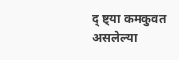द् ष्ट्या कमकुवत असलेल्या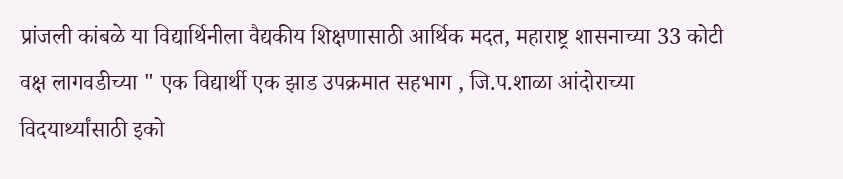प्रांजली कांबळे या विद्यार्थिनीला वैद्यकीय शिक्षणासाठी आर्थिक मदत, महाराष्ट्र शासनाच्या 33 कोटी वक्ष लागवडीच्या " एक विद्यार्थी एक झाड उपक्रमात सहभाग , जि.प.शाळा आंदोराच्या विदयार्थ्यांसाठी इको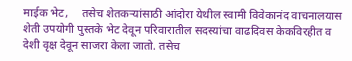माईक भेट,     तसेच शेतकऱ्यांसाठी आंदोरा येथील स्वामी विवेकानंद वाचनालयास शेती उपयोगी पुस्तके भेट देवून परिवारातील सदस्यांचा वाढदिवस केकविरहीत व देशी वृक्ष देवून साजरा केला जातो. तसेच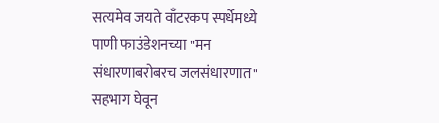सत्यमेव जयते वाँटरकप स्पर्धेमध्ये पाणी फाउंडेशनच्या "मन संधारणाबरोबरच जलसंधारणात"  सहभाग घेवून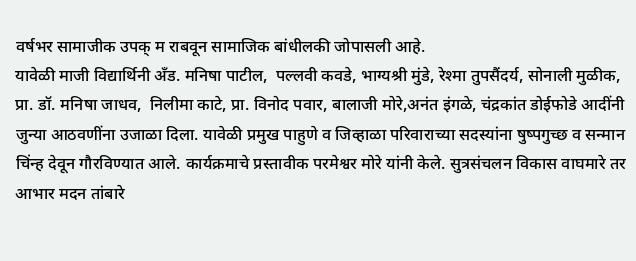वर्षभर सामाजीक उपक् म राबवून सामाजिक बांधीलकी जोपासली आहे.
यावेळी माजी विद्यार्थिनी अँड. मनिषा पाटील,  पल्लवी कवडे, भाग्यश्री मुंडे, रेश्मा तुपसैंदर्य, सोनाली मुळीक, प्रा. डॉ. मनिषा जाधव,  निलीमा काटे, प्रा. विनोद पवार, बालाजी मोरे,अनंत इंगळे, चंद्रकांत डोईफोडे आदींनी जुन्या आठवणींना उजाळा दिला. यावेळी प्रमुख पाहुणे व जिव्हाळा परिवाराच्या सदस्यांना षुष्पगुच्छ व सन्मान चिंन्ह देवून गौरविण्यात आले. कार्यक्रमाचे प्रस्तावीक परमेश्वर मोरे यांनी केले. सुत्रसंचलन विकास वाघमारे तर आभार मदन तांबारे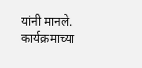यांनी मानले. कार्यक्रमाच्या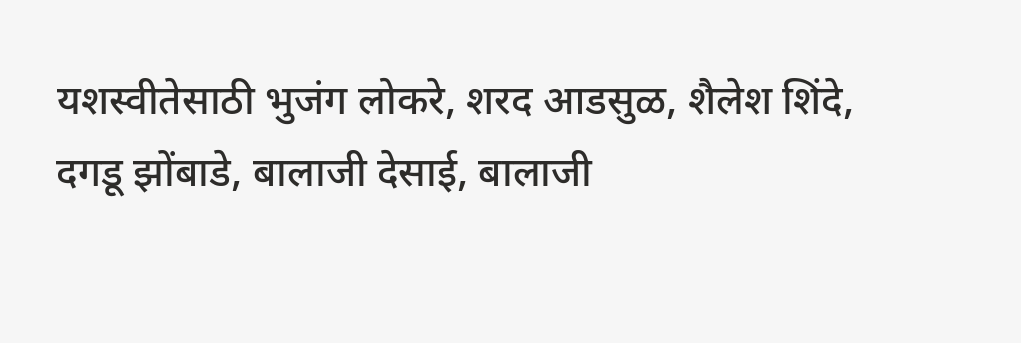यशस्वीतेसाठी भुजंग लोकरे, शरद आडसुळ, शैलेश शिंदे, दगडू झोंबाडे, बालाजी देसाई, बालाजी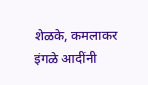शेळके, कमलाकर इंगळे आदींनी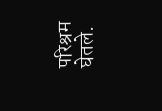परिश्रम घेतले.